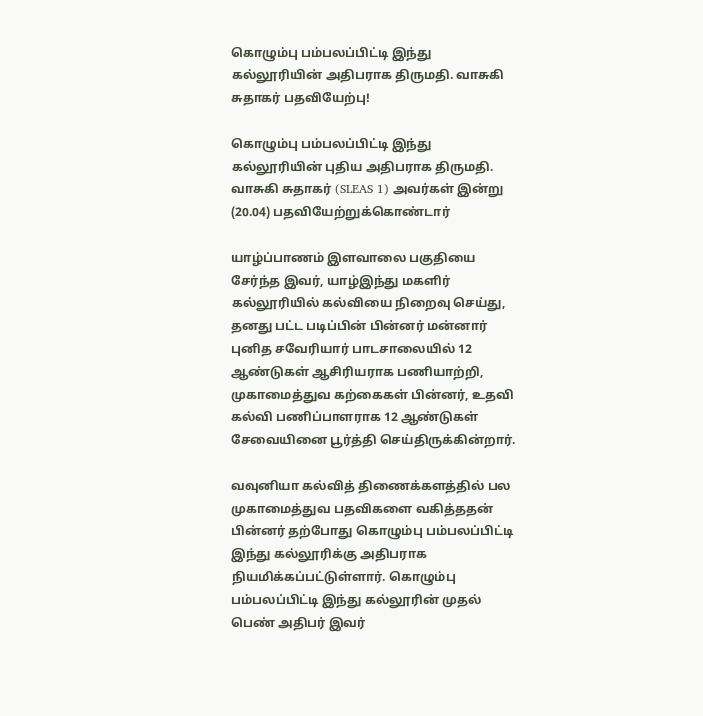கொழும்பு பம்பலப்பிட்டி இந்து கல்லூரியின் அதிபராக திருமதி. வாசுகி சுதாகர் பதவியேற்பு!

கொழும்பு பம்பலப்பிட்டி இந்து கல்லூரியின் புதிய அதிபராக திருமதி. வாசுகி சுதாகர் (SLEAS 1) அவர்கள் இன்று (20.04) பதவியேற்றுக்கொண்டார்

யாழ்ப்பாணம் இளவாலை பகுதியை சேர்ந்த இவர், யாழ்இந்து மகளிர் கல்லூரியில் கல்வியை நிறைவு செய்து, தனது பட்ட படிப்பின் பின்னர் மன்னார் புனித சவேரியார் பாடசாலையில் 12 ஆண்டுகள் ஆசிரியராக பணியாற்றி, முகாமைத்துவ கற்கைகள் பின்னர், உதவி கல்வி பணிப்பாளராக 12 ஆண்டுகள் சேவையினை பூர்த்தி செய்திருக்கின்றார்.

வவுனியா கல்வித் திணைக்களத்தில் பல முகாமைத்துவ பதவிகளை வகித்ததன் பின்னர் தற்போது கொழும்பு பம்பலப்பிட்டி இந்து கல்லூரிக்கு அதிபராக நியமிக்கப்பட்டுள்ளார். கொழும்பு பம்பலப்பிட்டி இந்து கல்லூரின் முதல் பெண் அதிபர் இவர்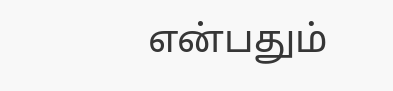என்பதும்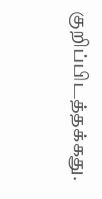குறிப்பிடத்தக்கது.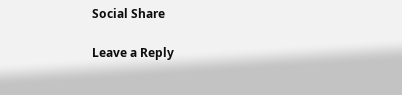Social Share

Leave a Reply